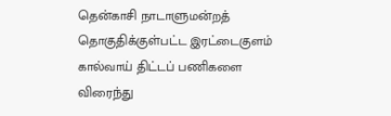தென்காசி நாடாளுமன்றத் தொகுதிக்குள்பட்ட இரட்டைகுளம் கால்வாய் திட்டப் பணிகளை விரைந்து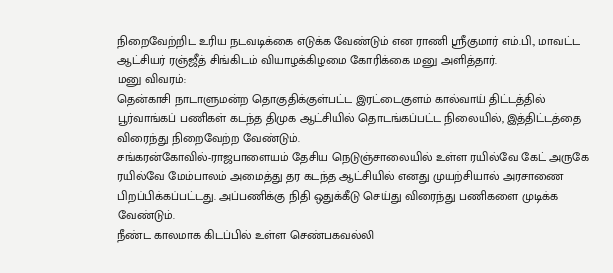நிறைவேற்றிட உரிய நடவடிக்கை எடுக்க வேண்டும் என ராணி ஸ்ரீகுமார் எம்.பி., மாவட்ட ஆட்சியர் ரஞ்ஜீத் சிங்கிடம் வியாழக்கிழமை கோரிக்கை மனு அளித்தார்.
மனு விவரம்:
தென்காசி நாடாளுமன்ற தொகுதிக்குள்பட்ட இரட்டைகுளம் கால்வாய் திட்டத்தில் பூர்வாங்கப் பணிகள் கடந்த திமுக ஆட்சியில் தொடங்கப்பட்ட நிலையில், இத்திட்டத்தை விரைந்து நிறைவேற்ற வேண்டும்.
சங்கரன்கோவில்-ராஜபாளையம் தேசிய நெடுஞ்சாலையில் உள்ள ரயில்வே கேட் அருகே ரயில்வே மேம்பாலம் அமைத்து தர கடந்த ஆட்சியில் எனது முயற்சியால் அரசாணை பிறப்பிக்கப்பட்டது. அப்பணிக்கு நிதி ஒதுக்கீடு செய்து விரைந்து பணிகளை முடிக்க வேண்டும்.
நீண்ட காலமாக கிடப்பில் உள்ள செண்பகவல்லி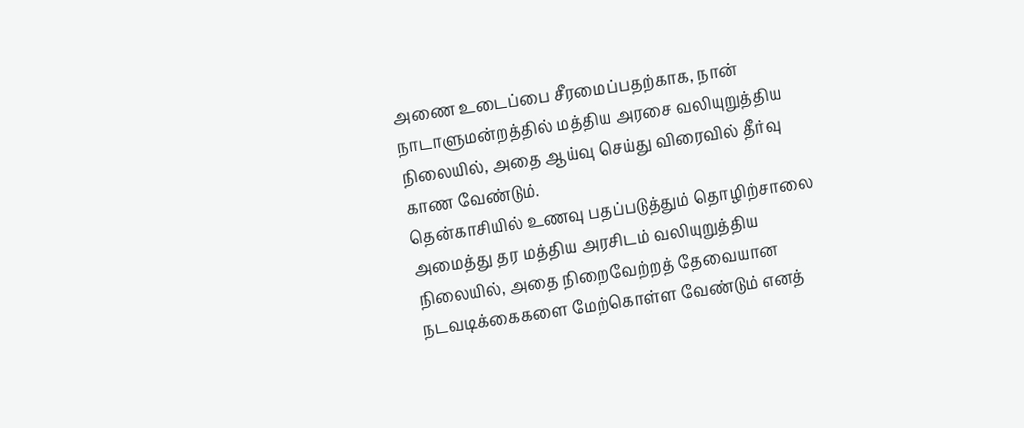அணை உடைப்பை சீரமைப்பதற்காக, நான் நாடாளுமன்றத்தில் மத்திய அரசை வலியுறுத்திய நிலையில், அதை ஆய்வு செய்து விரைவில் தீர்வு காண வேண்டும்.
தென்காசியில் உணவு பதப்படுத்தும் தொழிற்சாலை அமைத்து தர மத்திய அரசிடம் வலியுறுத்திய நிலையில், அதை நிறைவேற்றத் தேவையான நடவடிக்கைகளை மேற்கொள்ள வேண்டும் எனத்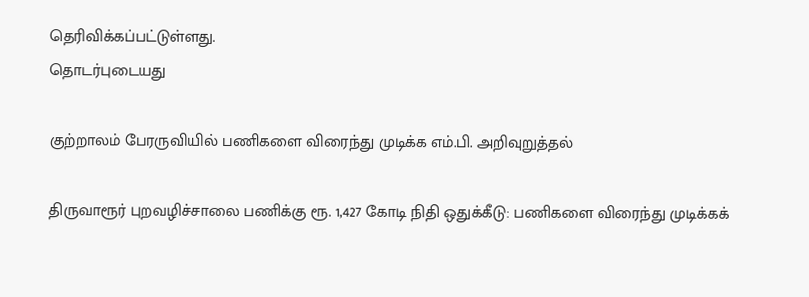தெரிவிக்கப்பட்டுள்ளது.
தொடர்புடையது

குற்றாலம் பேரருவியில் பணிகளை விரைந்து முடிக்க எம்.பி. அறிவுறுத்தல்

திருவாரூர் புறவழிச்சாலை பணிக்கு ரூ. 1,427 கோடி நிதி ஒதுக்கீடு: பணிகளை விரைந்து முடிக்கக்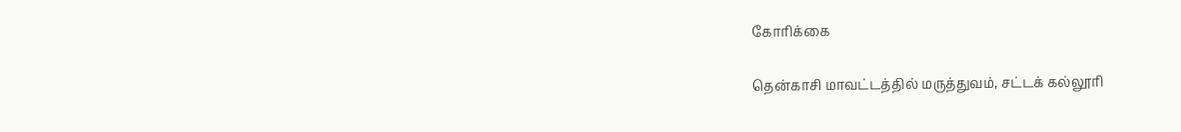கோரிக்கை

தென்காசி மாவட்டத்தில் மருத்துவம், சட்டக் கல்லூரி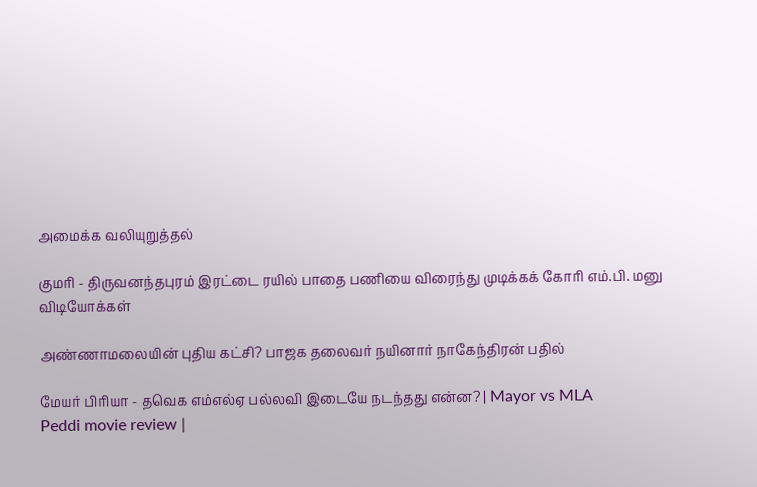அமைக்க வலியுறுத்தல்

குமரி - திருவனந்தபுரம் இரட்டை ரயில் பாதை பணியை விரைந்து முடிக்கக் கோரி எம்.பி. மனு
விடியோக்கள்

அண்ணாமலையின் புதிய கட்சி? பாஜக தலைவர் நயினார் நாகேந்திரன் பதில்

மேயர் பிரியா - தவெக எம்எல்ஏ பல்லவி இடையே நடந்தது என்ன? | Mayor vs MLA
Peddi movie review |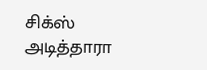சிக்ஸ் அடித்தாரா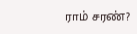ராம் சரண்?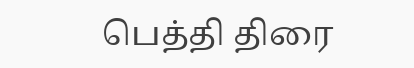பெத்தி திரை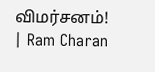விமர்சனம்! | Ram Charan